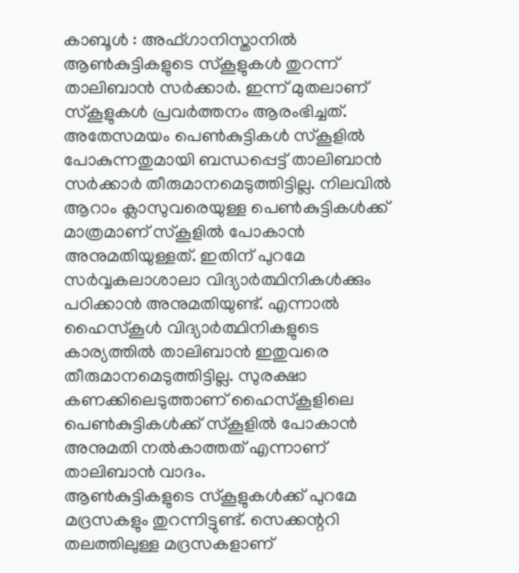കാബൂൾ : അഫ്ഗാനിസ്താനിൽ ആൺകുട്ടികളുടെ സ്‌കൂളുകൾ തുറന്ന് താലിബാൻ സർക്കാർ. ഇന്ന് മുതലാണ് സ്‌കൂളുകൾ പ്രവർത്തനം ആരംഭിച്ചത്. അതേസമയം പെൺകുട്ടികൾ സ്‌കൂളിൽ പോകുന്നതുമായി ബന്ധപ്പെട്ട് താലിബാൻ സർക്കാർ തീരുമാനമെടുത്തിട്ടില്ല. നിലവിൽ ആറാം ക്ലാസുവരെയുള്ള പെൺകുട്ടികൾക്ക് മാത്രമാണ് സ്‌കൂളിൽ പോകാൻ അനുമതിയുള്ളത്. ഇതിന് പുറമേ സർവ്വകലാശാലാ വിദ്യാർത്ഥിനികൾക്കും പഠിക്കാൻ അനുമതിയുണ്ട്. എന്നാൽ ഹൈസ്‌കൂൾ വിദ്യാർത്ഥിനികളുടെ കാര്യത്തിൽ താലിബാൻ ഇതുവരെ തീരുമാനമെടുത്തിട്ടില്ല. സുരക്ഷാ കണക്കിലെടുത്താണ് ഹൈസ്‌കൂളിലെ പെൺകുട്ടികൾക്ക് സ്‌കൂളിൽ പോകാൻ അനുമതി നൽകാത്തത് എന്നാണ് താലിബാൻ വാദം.
ആൺകുട്ടികളുടെ സ്‌കൂളുകൾക്ക് പുറമേ മദ്രസകളും തുറന്നിട്ടുണ്ട്. സെക്കന്ററി തലത്തിലുള്ള മദ്രസകളാണ്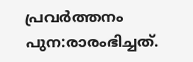പ്രവർത്തനം പുന:രാരംഭിച്ചത്.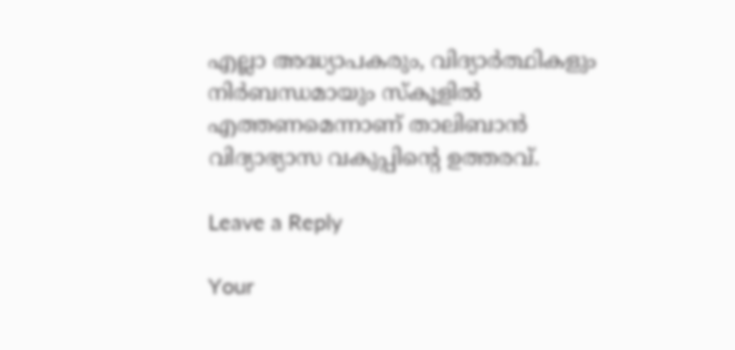എല്ലാ അദ്ധ്യാപകരും, വിദ്യാർത്ഥികളും നിർബന്ധമായും സ്‌കൂളിൽ എത്തണമെന്നാണ് താലിബാൻ വിദ്യാഭ്യാസ വകുപ്പിന്റെ ഉത്തരവ്.

Leave a Reply

Your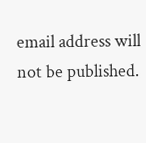email address will not be published.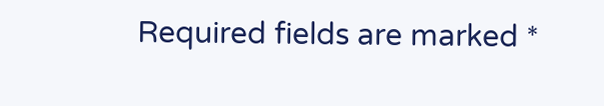Required fields are marked *